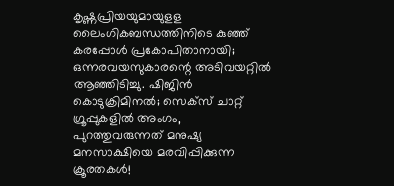കൃഷ്ണപ്രിയയുമായുളള ലൈംഗികബന്ധത്തിനിടെ കുഞ്ഞ് കരപ്പോള്‍ പ്രകോപിതാനായി; ഒന്നരവയസുകാരന്റെ അടിവയറ്റില്‍ ആഞ്ഞിടിച്ചു. ഷിജിന്‍ കൊടുക്രിമിനല്‍; സെക്‌സ് ചാറ്റ് ഗ്രൂപ്പുകളില്‍ അംഗം, പുറത്തുവരുന്നത് മനുഷ്യ മനസാക്ഷിയെ മരവിപ്പിക്കുന്ന ക്രൂരതകള്‍!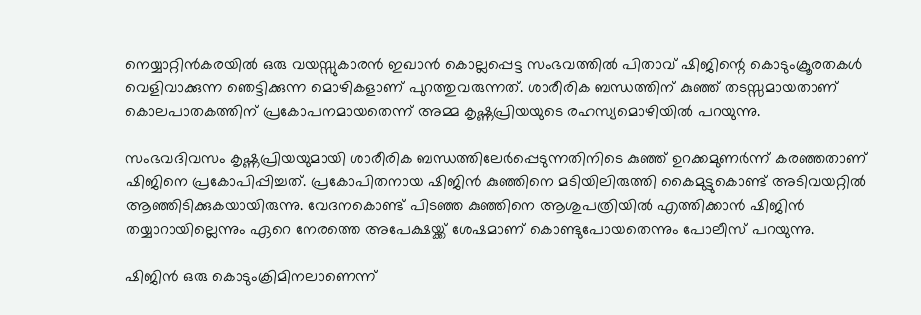നെയ്യാറ്റിന്‍കരയില്‍ ഒരു വയസ്സുകാരന്‍ ഇഖാന്‍ കൊല്ലപ്പെട്ട സംഭവത്തില്‍ പിതാവ് ഷിജിന്റെ കൊടുംക്രൂരതകള്‍ വെളിവാക്കുന്ന ഞെട്ടിക്കുന്ന മൊഴികളാണ് പുറത്തുവരുന്നത്. ശാരീരിക ബന്ധത്തിന് കുഞ്ഞ് തടസ്സമായതാണ് കൊലപാതകത്തിന് പ്രകോപനമായതെന്ന് അമ്മ കൃഷ്ണപ്രിയയുടെ രഹസ്യമൊഴിയില്‍ പറയുന്നു.

സംഭവദിവസം കൃഷ്ണപ്രിയയുമായി ശാരീരിക ബന്ധത്തിലേര്‍പ്പെടുന്നതിനിടെ കുഞ്ഞ് ഉറക്കമുണര്‍ന്ന് കരഞ്ഞതാണ് ഷിജിനെ പ്രകോപിപ്പിച്ചത്. പ്രകോപിതനായ ഷിജിന്‍ കുഞ്ഞിനെ മടിയിലിരുത്തി കൈമുട്ടുകൊണ്ട് അടിവയറ്റില്‍ ആഞ്ഞിടിക്കുകയായിരുന്നു. വേദനകൊണ്ട് പിടഞ്ഞ കുഞ്ഞിനെ ആശുപത്രിയില്‍ എത്തിക്കാന്‍ ഷിജിന്‍ തയ്യാറായില്ലെന്നും ഏറെ നേരത്തെ അപേക്ഷയ്ക്ക് ശേഷമാണ് കൊണ്ടുപോയതെന്നും പോലീസ് പറയുന്നു.

ഷിജിന്‍ ഒരു കൊടുംക്രിമിനലാണെന്ന്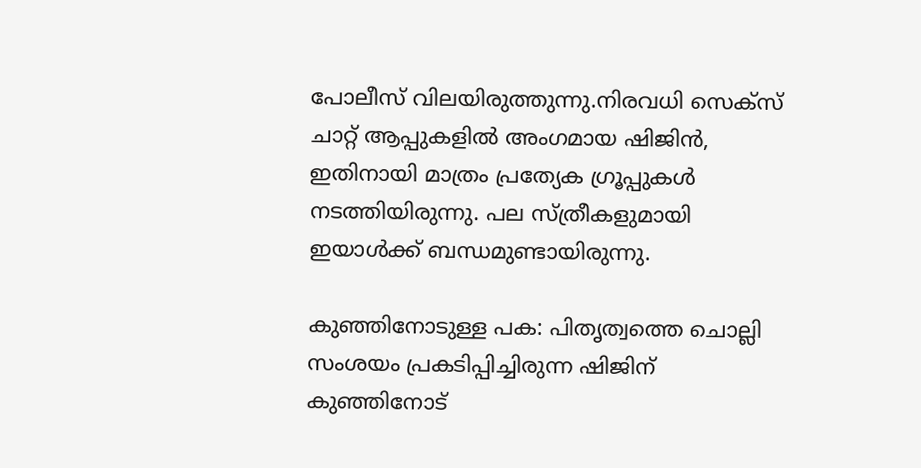പോലീസ് വിലയിരുത്തുന്നു.നിരവധി സെക്‌സ് ചാറ്റ് ആപ്പുകളില്‍ അംഗമായ ഷിജിന്‍, ഇതിനായി മാത്രം പ്രത്യേക ഗ്രൂപ്പുകള്‍ നടത്തിയിരുന്നു. പല സ്ത്രീകളുമായി ഇയാള്‍ക്ക് ബന്ധമുണ്ടായിരുന്നു.

കുഞ്ഞിനോടുള്ള പക: പിതൃത്വത്തെ ചൊല്ലി സംശയം പ്രകടിപ്പിച്ചിരുന്ന ഷിജിന് കുഞ്ഞിനോട്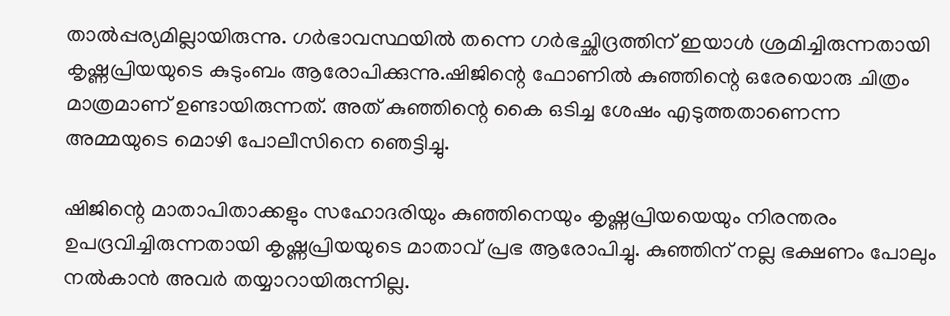താല്‍പ്പര്യമില്ലായിരുന്നു. ഗര്‍ഭാവസ്ഥയില്‍ തന്നെ ഗര്‍ഭച്ഛിദ്രത്തിന് ഇയാള്‍ ശ്രമിച്ചിരുന്നതായി കൃഷ്ണപ്രിയയുടെ കുടുംബം ആരോപിക്കുന്നു.ഷിജിന്റെ ഫോണില്‍ കുഞ്ഞിന്റെ ഒരേയൊരു ചിത്രം മാത്രമാണ് ഉണ്ടായിരുന്നത്. അത് കുഞ്ഞിന്റെ കൈ ഒടിച്ച ശേഷം എടുത്തതാണെന്ന അമ്മയുടെ മൊഴി പോലീസിനെ ഞെട്ടിച്ചു.

ഷിജിന്റെ മാതാപിതാക്കളും സഹോദരിയും കുഞ്ഞിനെയും കൃഷ്ണപ്രിയയെയും നിരന്തരം ഉപദ്രവിച്ചിരുന്നതായി കൃഷ്ണപ്രിയയുടെ മാതാവ് പ്രഭ ആരോപിച്ചു. കുഞ്ഞിന് നല്ല ഭക്ഷണം പോലും നല്‍കാന്‍ അവര്‍ തയ്യാറായിരുന്നില്ല.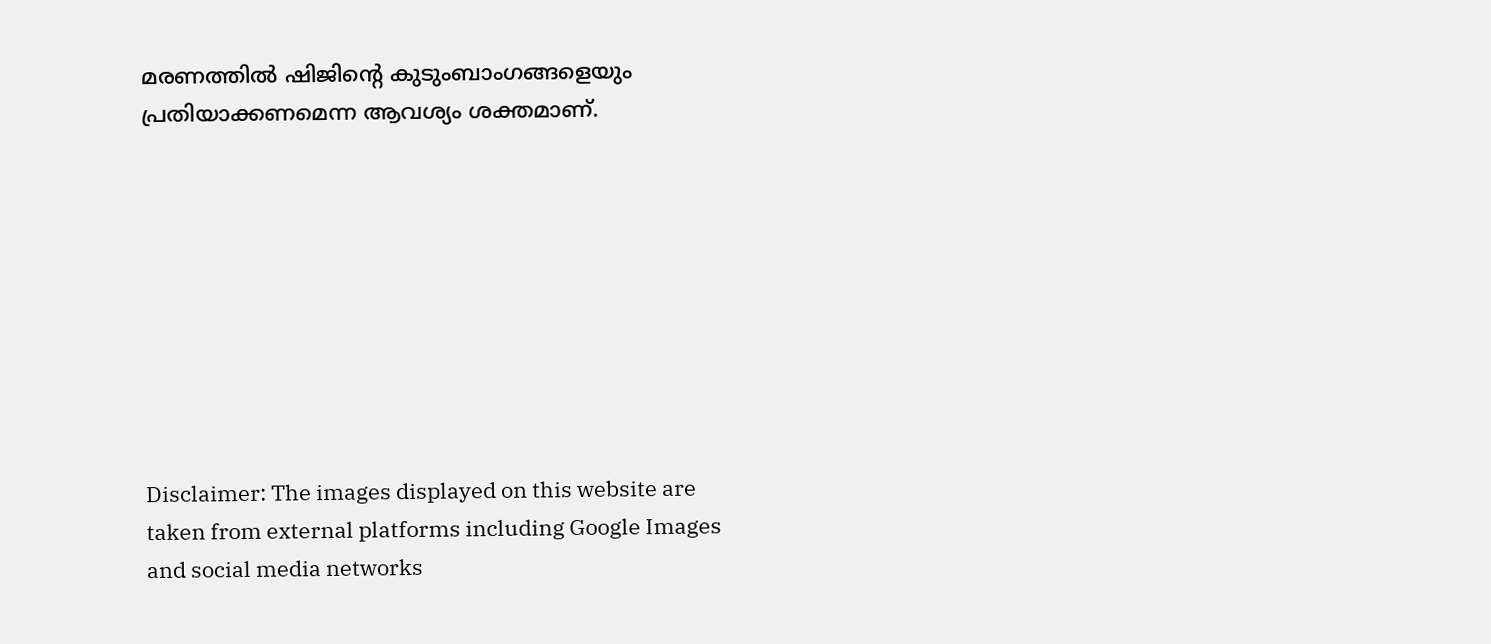മരണത്തില്‍ ഷിജിന്റെ കുടുംബാംഗങ്ങളെയും പ്രതിയാക്കണമെന്ന ആവശ്യം ശക്തമാണ്.









Disclaimer: The images displayed on this website are taken from external platforms including Google Images and social media networks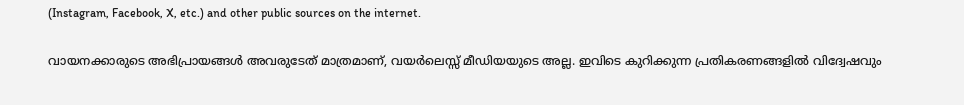(Instagram, Facebook, X, etc.) and other public sources on the internet.

വായനക്കാരുടെ അഭിപ്രായങ്ങള്‍ അവരുടേത് മാത്രമാണ്, വയർലെസ്സ് മീഡിയയുടെ അല്ല. ഇവിടെ കുറിക്കുന്ന പ്രതികരണങ്ങളിൽ വിദ്വേഷവും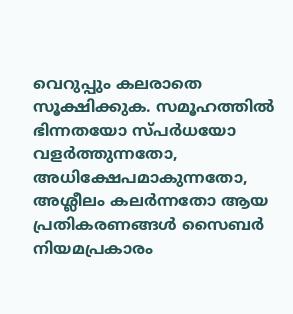വെറുപ്പും കലരാതെ സൂക്ഷിക്കുക. സമൂഹത്തിൽ ഭിന്നതയോ സ്‌പർധയോ വളർത്തുന്നതോ, അധിക്ഷേപമാകുന്നതോ, അശ്ലീലം കലർന്നതോ ആയ പ്രതികരണങ്ങൾ സൈബർ നിയമപ്രകാരം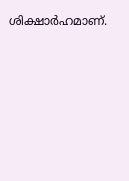ശിക്ഷാർഹമാണ്.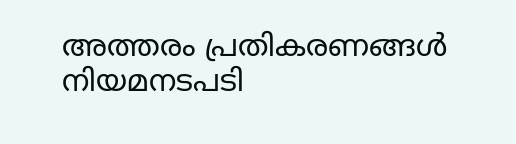അത്തരം പ്രതികരണങ്ങൾ നിയമനടപടി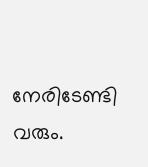നേരിടേണ്ടി വരും.